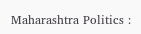Maharashtra Politics :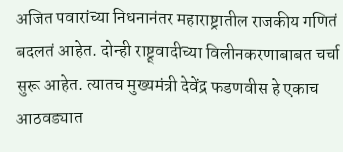अजित पवारांच्या निधनानंतर महाराष्ट्रातील राजकीय गणितं बदलतं आहेत. दोन्ही राष्ट्र्वादीच्या विलीनकरणाबाबत चर्चा सुरू आहेत. त्यातच मुख्यमंत्री देवेंद्र फडणवीस हे एकाच आठवड्यात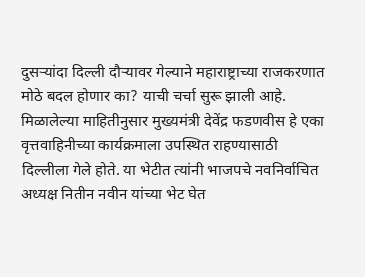दुसऱ्यांदा दिल्ली दौऱ्यावर गेल्याने महाराष्ट्राच्या राजकरणात मोठे बदल होणार का? याची चर्चा सुरू झाली आहे.
मिळालेल्या माहितीनुसार मुख्यमंत्री देवेंद्र फडणवीस हे एका वृत्तवाहिनीच्या कार्यक्रमाला उपस्थित राहण्यासाठी दिल्लीला गेले होते. या भेटीत त्यांनी भाजपचे नवनिर्वाचित अध्यक्ष नितीन नवीन यांच्या भेट घेत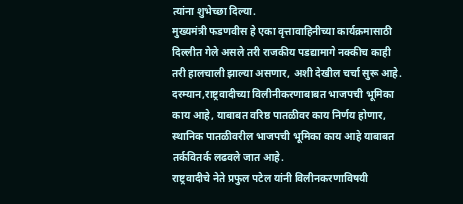त्यांना शुभेच्छा दिल्या.
मुख्यमंत्री फडणवीस हे एका वृत्तावाहिनीच्या कार्यक्रमासाठी दिल्लीत गेले असले तरी राजकीय पडद्यामागे नक्कीच काही तरी हालचाली झाल्या असणार, अशी देखील चर्चा सुरू आहे.
दरम्यान,राष्ट्रवादीच्या विलीनीकरणाबाबत भाजपची भूमिका काय आहे, याबाबत वरिष्ठ पातळीवर काय निर्णय होणार, स्थानिक पातळीवरील भाजपची भूमिका काय आहे याबाबत तर्कवितर्क लढवले जात आहे.
राष्ट्रवादीचे नेते प्रफुल पटेल यांनी विलीनकरणाविषयी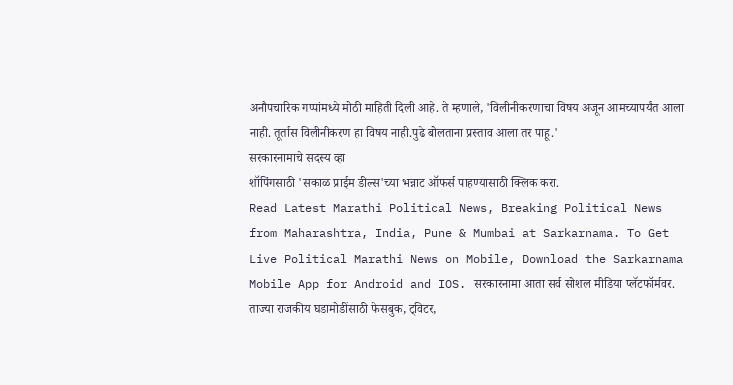अनौपचारिक गप्पांमध्ये मोठी माहिती दिली आहे. ते म्हणाले, 'विलीनीकरणाचा विषय अजून आमच्यापर्यंत आला नाही. तूर्तास विलीनीकरण हा विषय नाही.पुढे बोलताना प्रस्ताव आला तर पाहू.'
सरकारनामाचे सदस्य व्हा
शॉपिंगसाठी 'सकाळ प्राईम डील्स'च्या भन्नाट ऑफर्स पाहण्यासाठी क्लिक करा.
Read Latest Marathi Political News, Breaking Political News from Maharashtra, India, Pune & Mumbai at Sarkarnama. To Get Live Political Marathi News on Mobile, Download the Sarkarnama Mobile App for Android and IOS. सरकारनामा आता सर्व सोशल मीडिया प्लॅटफॉर्मवर. ताज्या राजकीय घडामोडींसाठी फेसबुक, ट्विटर,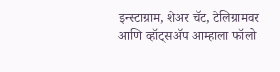इन्स्टाग्राम, शेअर चॅट, टेलिग्रामवर आणि व्हॉट्सॲप आम्हाला फॉलो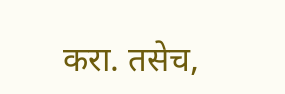करा. तसेच,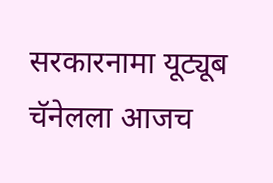सरकारनामा यूट्यूब चॅनेलला आजच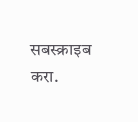सबस्क्राइब करा.